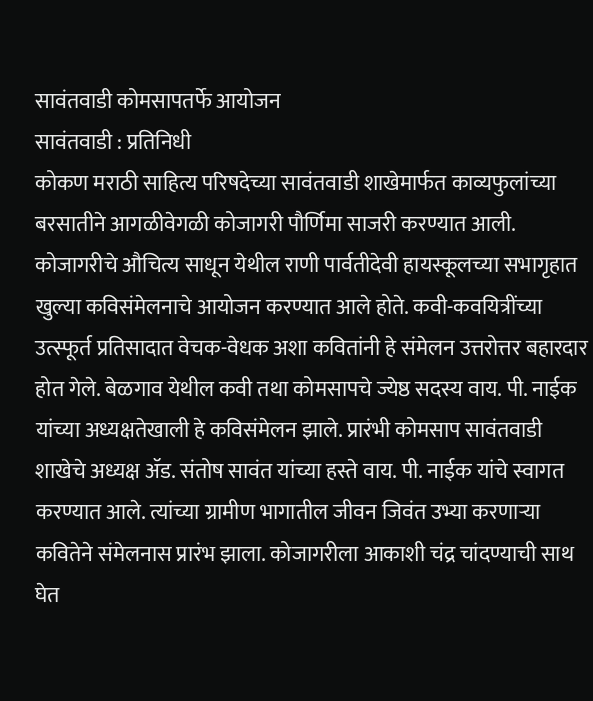सावंतवाडी कोमसापतर्फे आयोजन
सावंतवाडी : प्रतिनिधी
कोकण मराठी साहित्य परिषदेच्या सावंतवाडी शाखेमार्फत काव्यफुलांच्या बरसातीने आगळीवेगळी कोजागरी पौर्णिमा साजरी करण्यात आली. कोजागरीचे औचित्य साधून येथील राणी पार्वतीदेवी हायस्कूलच्या सभागृहात खुल्या कविसंमेलनाचे आयोजन करण्यात आले होते. कवी-कवयित्रींच्या उत्स्फूर्त प्रतिसादात वेचक-वेधक अशा कवितांनी हे संमेलन उत्तरोत्तर बहारदार होत गेले. बेळगाव येथील कवी तथा कोमसापचे ज्येष्ठ सदस्य वाय. पी. नाईक यांच्या अध्यक्षतेखाली हे कविसंमेलन झाले. प्रारंभी कोमसाप सावंतवाडी शाखेचे अध्यक्ष ॲड. संतोष सावंत यांच्या हस्ते वाय. पी. नाईक यांचे स्वागत करण्यात आले. त्यांच्या ग्रामीण भागातील जीवन जिवंत उभ्या करणाऱ्या कवितेने संमेलनास प्रारंभ झाला. कोजागरीला आकाशी चंद्र चांदण्याची साथ घेत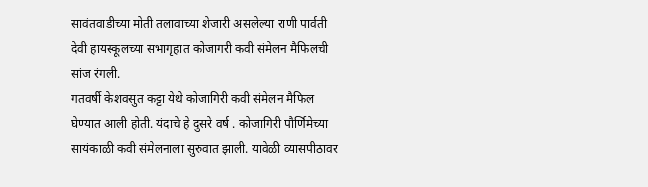सावंतवाडीच्या मोती तलावाच्या शेजारी असलेल्या राणी पार्वती देवी हायस्कूलच्या सभागृहात कोजागरी कवी संमेलन मैफिलची सांज रंगली.
गतवर्षी केशवसुत कट्टा येथे कोजागिरी कवी संमेलन मैफिल घेण्यात आली होती. यंदाचे हे दुसरे वर्ष . कोजागिरी पौर्णिमेच्या सायंकाळी कवी संमेलनाला सुरुवात झाली. यावेळी व्यासपीठावर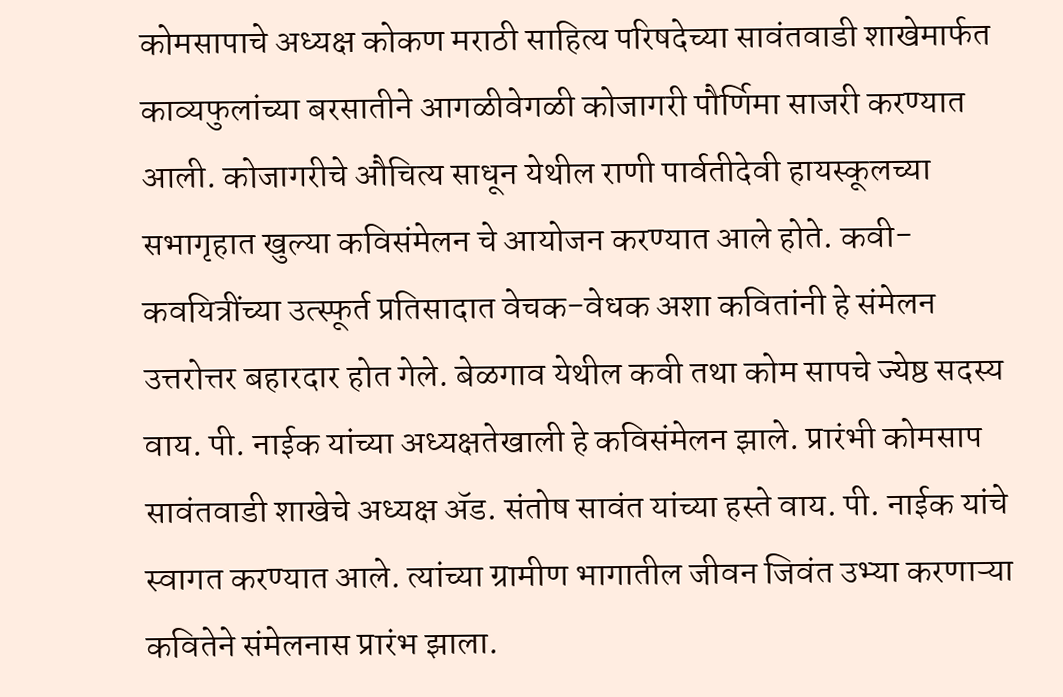कोमसापाचे अध्यक्ष कोकण मराठी साहित्य परिषदेच्या सावंतवाडी शाखेमार्फत काव्यफुलांच्या बरसातीने आगळीवेगळी कोजागरी पौर्णिमा साजरी करण्यात आली. कोजागरीचे औचित्य साधून येथील राणी पार्वतीदेवी हायस्कूलच्या सभागृहात खुल्या कविसंमेलन चे आयोजन करण्यात आले होते. कवी-कवयित्रींच्या उत्स्फूर्त प्रतिसादात वेचक-वेधक अशा कवितांनी हे संमेलन उत्तरोत्तर बहारदार होत गेले. बेळगाव येथील कवी तथा कोम सापचे ज्येष्ठ सदस्य वाय. पी. नाईक यांच्या अध्यक्षतेखाली हे कविसंमेलन झाले. प्रारंभी कोमसाप सावंतवाडी शाखेचे अध्यक्ष ॲड. संतोष सावंत यांच्या हस्ते वाय. पी. नाईक यांचे स्वागत करण्यात आले. त्यांच्या ग्रामीण भागातील जीवन जिवंत उभ्या करणाऱ्या कवितेने संमेलनास प्रारंभ झाला.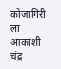कोजागिरी ला आकाशी चंद्र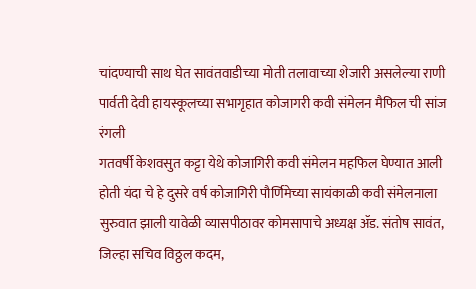चांदण्याची साथ घेत सावंतवाडीच्या मोती तलावाच्या शेजारी असलेल्या राणी पार्वती देवी हायस्कूलच्या सभागृहात कोजागरी कवी संमेलन मैफिल ची सांज रंगली
गतवर्षी केशवसुत कट्टा येथे कोजागिरी कवी संमेलन महफिल घेण्यात आली होती यंदा चे हे दुसरे वर्ष कोजागिरी पौर्णिमेच्या सायंकाळी कवी संमेलनाला सुरुवात झाली यावेळी व्यासपीठावर कोमसापाचे अध्यक्ष ॲड. संतोष सावंत, जिल्हा सचिव विठ्ठल कदम,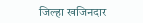जिल्हा खजिनदार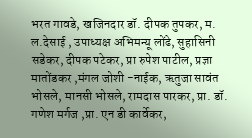भरत गावडे, खजिनदार डॉ. दीपक तुपकर, म. ल.देसाई , उपाध्यक्ष अभिमन्यू लोंढे, सुहासिनी सडेकर, दीपक पटेकर, प्रा रुपेश पाटील, प्रज्ञा मातोंडकर ,मंगल जोशी -नाईक, ऋतुजा सावंत भोसले, मानसी भोसले, रामदास पारकर, प्रा. डॉ. गणेश मर्गज ,प्रा. एन डी कार्वेकर,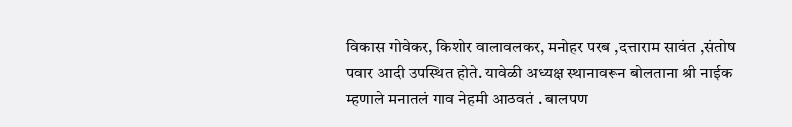विकास गोवेकर, किशोर वालावलकर, मनोहर परब ,दत्ताराम सावंत ,संतोष पवार आदी उपस्थित होते. यावेळी अध्यक्ष स्थानावरून बोलताना श्री नाईक म्हणाले मनातलं गाव नेहमी आठवतं . बालपण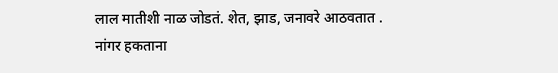लाल मातीशी नाळ जोडतं. शेत, झाड, जनावरे आठवतात . नांगर हकताना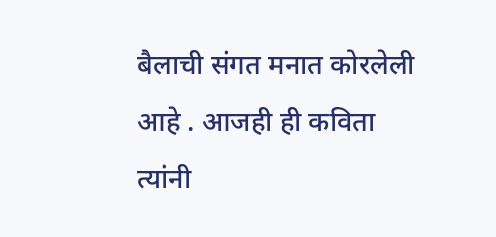बैलाची संगत मनात कोरलेली आहे . आजही ही कविता त्यांनी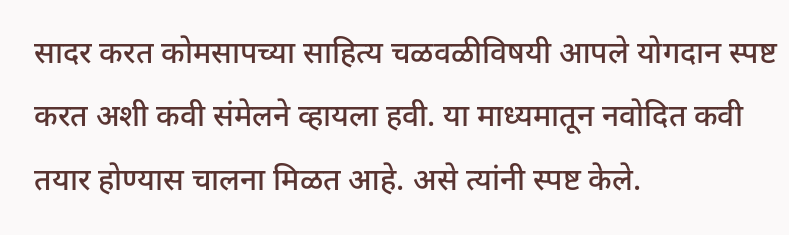सादर करत कोमसापच्या साहित्य चळवळीविषयी आपले योगदान स्पष्ट करत अशी कवी संमेलने व्हायला हवी. या माध्यमातून नवोदित कवी तयार होण्यास चालना मिळत आहे. असे त्यांनी स्पष्ट केले.